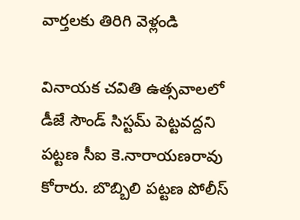వార్తలకు తిరిగి వెళ్లండి

వినాయక చవితి ఉత్సవాలలో డీజే సౌండ్ సిస్టమ్ పెట్టవద్దని పట్టణ సీఐ కె.నారాయణరావు కోరారు. బొబ్బిలి పట్టణ పోలీస్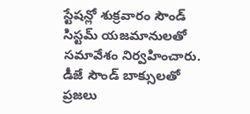స్టేషన్లో శుక్రవారం సౌండ్ సిస్టమ్ యజమానులతో సమావేశం నిర్వహించారు.
డీజే సౌండ్ బాక్సులతో ప్రజలు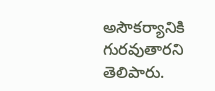అసౌకర్యానికి గురవుతారని తెలిపారు.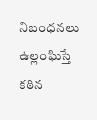నిబంధనలు ఉల్లంఘిస్తే కఠిన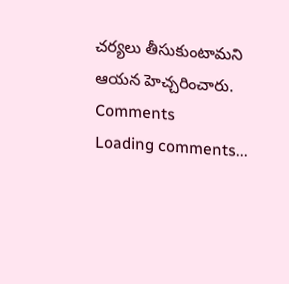చర్యలు తీసుకుంటామని ఆయన హెచ్చరించారు.
Comments
Loading comments...